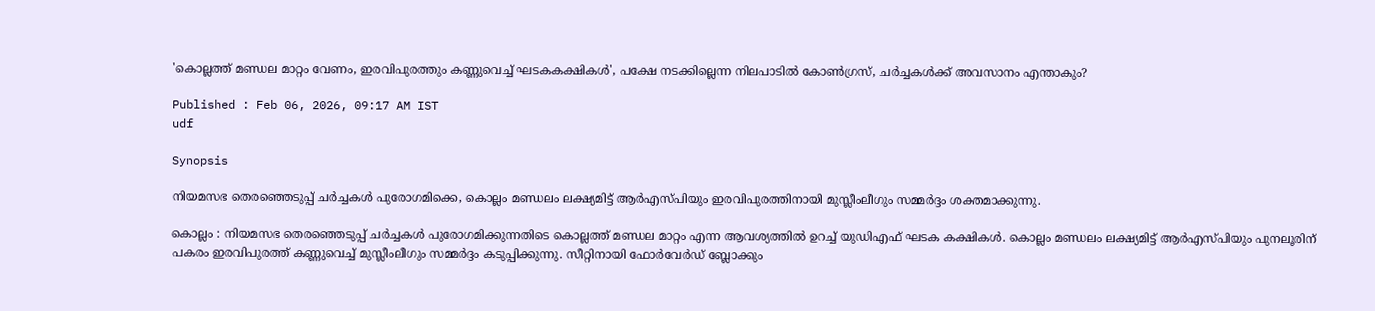'കൊല്ലത്ത് മണ്ഡല മാറ്റം വേണം, ഇരവിപുരത്തും കണ്ണുവെച്ച് ഘടകകക്ഷികൾ', പക്ഷേ നടക്കില്ലെന്ന നിലപാടിൽ കോൺഗ്രസ്, ചർച്ചകൾക്ക് അവസാനം എന്താകും?

Published : Feb 06, 2026, 09:17 AM IST
udf

Synopsis

നിയമസഭ തെരഞ്ഞെടുപ്പ് ചർച്ചകൾ പുരോഗമിക്കെ, കൊല്ലം മണ്ഡലം ലക്ഷ്യമിട്ട് ആർഎസ്പിയും ഇരവിപുരത്തിനായി മുസ്ലീംലീഗും സമ്മർദ്ദം ശക്തമാക്കുന്നു.

കൊല്ലം : നിയമസഭ തെരഞ്ഞെടുപ്പ് ചർച്ചകൾ പുരോഗമിക്കുന്നതിടെ കൊല്ലത്ത് മണ്ഡല മാറ്റം എന്ന ആവശ്യത്തിൽ ഉറച്ച് യുഡിഎഫ് ഘടക കക്ഷികള്‍. കൊല്ലം മണ്ഡലം ലക്ഷ്യമിട്ട് ആർഎസ്പിയും പുനലൂരിന് പകരം ഇരവിപുരത്ത് കണ്ണുവെച്ച് മുസ്ലീംലീഗും സമ്മർദ്ദം കടുപ്പിക്കുന്നു. സീറ്റിനായി ഫോർവേർഡ് ബ്ലോക്കും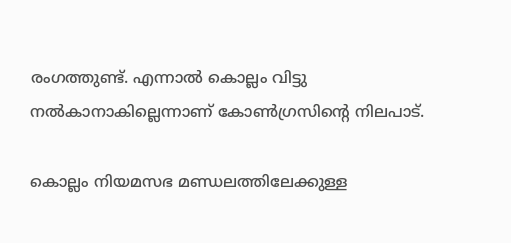രംഗത്തുണ്ട്. എന്നാൽ കൊല്ലം വിട്ടു നൽകാനാകില്ലെന്നാണ് കോൺഗ്രസിന്റെ നിലപാട്.

കൊല്ലം നിയമസഭ മണ്ഡലത്തിലേക്കുള്ള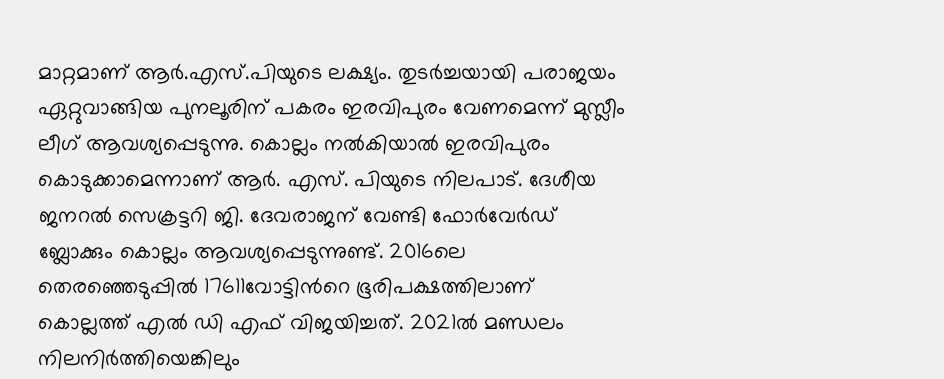മാറ്റമാണ് ആര്‍.എസ്.പിയുടെ ലക്ഷ്യം. തുടര്‍ച്ചയായി പരാജയം ഏറ്റുവാങ്ങിയ പുനലൂരിന് പകരം ഇരവിപുരം വേണമെന്ന് മുസ്ലീം ലീഗ് ആവശ്യപ്പെടുന്നു. കൊല്ലം നല്‍കിയാല്‍ ഇരവിപുരം കൊടുക്കാമെന്നാണ് ആര്‍. എസ്. പിയുടെ നിലപാട്. ദേശീയ ജനറല്‍ സെക്രട്ടറി ജി. ദേവരാജന് വേണ്ടി ഫോര്‍വേര്‍ഡ് ബ്ലോക്കും കൊല്ലം ആവശ്യപ്പെടുന്നുണ്ട്. 2016ലെ തെരഞ്ഞെടുപ്പില്‍ 17611വോട്ടിന്‍റെ ഭൂരിപക്ഷത്തിലാണ് കൊല്ലത്ത് എല്‍ ഡി എഫ് വിജയിച്ചത്. 2021ൽ മണ്ഡലം നിലനിർത്തിയെങ്കിലും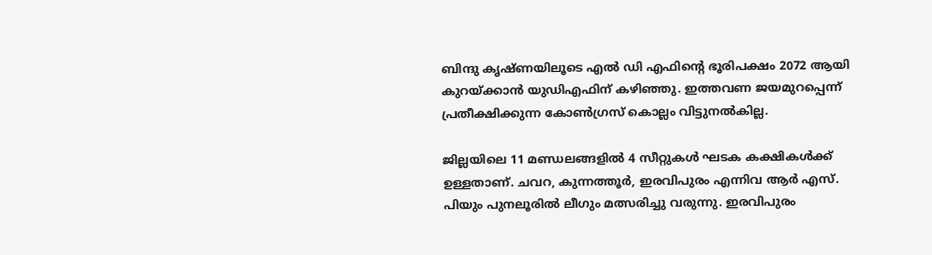ബിന്ദു കൃഷ്ണയിലൂടെ എൽ ഡി എഫിൻ്റെ ഭൂരിപക്ഷം 2072 ആയി കുറയ്ക്കാന്‍ യുഡിഎഫിന് കഴിഞ്ഞു. ഇത്തവണ ജയമുറപ്പെന്ന് പ്രതീക്ഷിക്കുന്ന കോണ്‍ഗ്രസ് കൊല്ലം വിട്ടുനല്‍കില്ല.

ജില്ലയിലെ 11 മണ്ഡലങ്ങളില്‍ 4 സീറ്റുകള്‍ ഘടക കക്ഷികള്‍ക്ക് ഉള്ളതാണ്. ചവറ, കുന്നത്തൂര്‍, ഇരവിപുരം എന്നിവ ആര്‍ എസ്. പിയും പുനലൂരിൽ ലീഗും മത്സരിച്ചു വരുന്നു. ഇരവിപുരം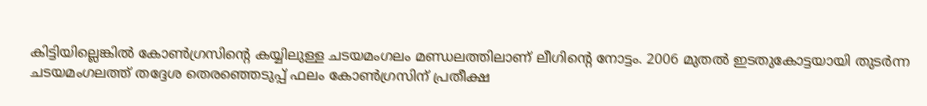കിട്ടിയില്ലെങ്കില്‍ കോണ്‍ഗ്രസിന്‍റെ കയ്യിലുള്ള ചടയമംഗലം മണ്ഡലത്തിലാണ് ലീഗിൻ്റെ നോട്ടം. 2006 മുതൽ ഇടതുകോട്ടയായി തുടര്‍ന്ന ചടയമംഗലത്ത് തദ്ദേശ തെരഞ്ഞെടുപ്പ് ഫലം കോണ്‍ഗ്രസിന് പ്രതീക്ഷ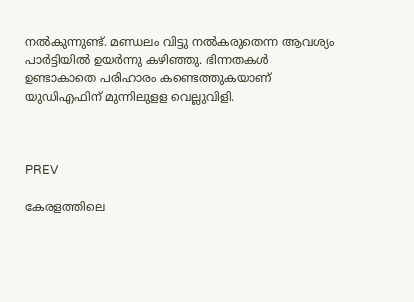നല്‍കുന്നുണ്ട്. മണ്ഡലം വിട്ടു നൽകരുതെന്ന ആവശ്യം പാർട്ടിയിൽ ഉയര്‍ന്നു കഴിഞ്ഞു. ഭിന്നതകൾ ഉണ്ടാകാതെ പരിഹാരം കണ്ടെത്തുകയാണ് യുഡിഎഫിന് മുന്നിലുളള വെല്ലുവിളി.



PREV

കേരളത്തിലെ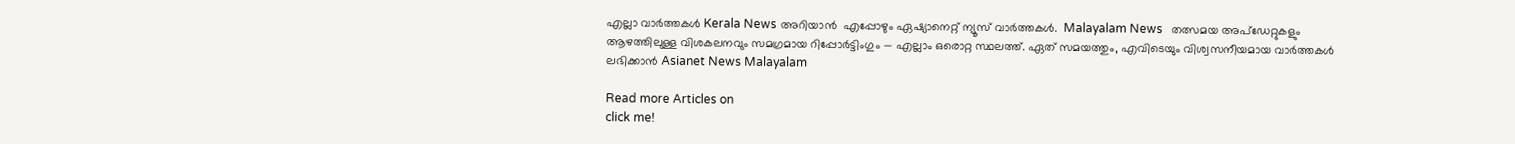എല്ലാ വാർത്തകൾ Kerala News അറിയാൻ  എപ്പോഴും ഏഷ്യാനെറ്റ് ന്യൂസ് വാർത്തകൾ.  Malayalam News   തത്സമയ അപ്‌ഡേറ്റുകളും ആഴത്തിലുള്ള വിശകലനവും സമഗ്രമായ റിപ്പോർട്ടിംഗും — എല്ലാം ഒരൊറ്റ സ്ഥലത്ത്. ഏത് സമയത്തും, എവിടെയും വിശ്വസനീയമായ വാർത്തകൾ ലഭിക്കാൻ Asianet News Malayalam

Read more Articles on
click me!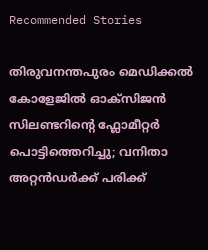Recommended Stories

തിരുവനന്തപുരം മെഡിക്കൽ കോളേജിൽ ഓക്സിജൻ സിലണ്ടറിന്റെ ഫ്ലോമീറ്റർ പൊട്ടിത്തെറിച്ചു; വനിതാ അറ്റൻഡർക്ക് പരിക്ക്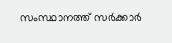സംസ്ഥാനത്ത് സർക്കാർ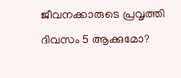ജീവനക്കാരുടെ പ്രവൃത്തി ദിവസം 5 ആക്കുമോ?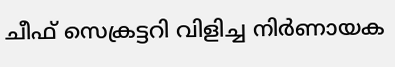ചീഫ് സെക്രട്ടറി വിളിച്ച നിർണായക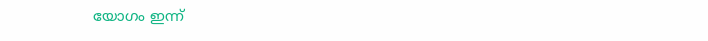യോഗം ഇന്ന്